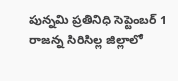పున్నమి ప్రతినిధి సెప్టెంబర్ 1 రాజన్న సిరిసిల్ల జిల్లాలో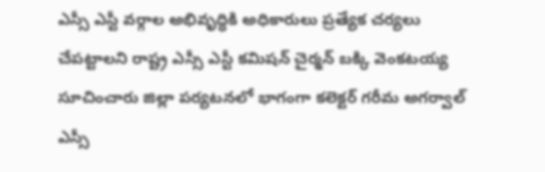ఎస్సీ ఎస్టీ వర్గాల అభివృద్ధికి అధికారులు ప్రత్యేక చర్యలు చేపట్టాలని రాష్ట్ర ఎస్సీ ఎస్టీ కమిషన్ చైర్మన్ బక్కి వెంకటయ్య సూచించారు జిల్లా పర్యటనలో భాగంగా కలెక్టర్ గరీమ అగర్వాల్ ఎస్సీ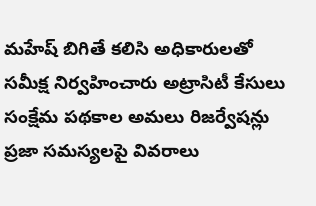మహేష్ బిగితే కలిసి అధికారులతో సమీక్ష నిర్వహించారు అట్రాసిటీ కేసులు సంక్షేమ పథకాల అమలు రిజర్వేషన్లు ప్రజా సమస్యలపై వివరాలు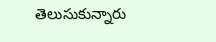తెలుసుకున్నారు